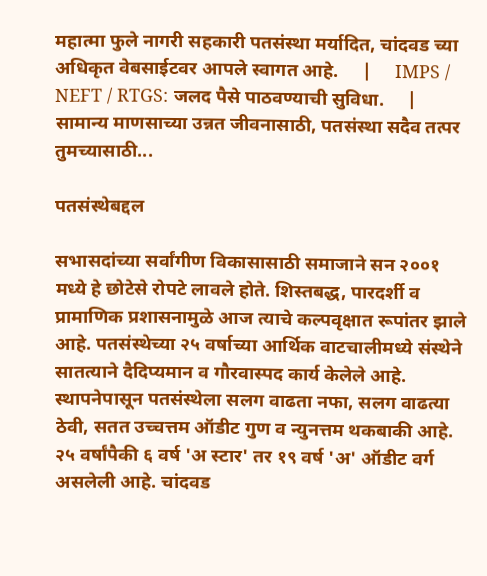महात्मा फुले नागरी सहकारी पतसंस्था मर्यादित, चांदवड च्या अधिकृत वेबसाईटवर आपले स्वागत आहे.     |     IMPS / NEFT / RTGS: जलद पैसे पाठवण्याची सुविधा.     |     सामान्य माणसाच्या उन्नत जीवनासाठी, पतसंस्था सदैव तत्पर तुमच्यासाठी...

पतसंस्थेबद्दल

सभासदांच्या सर्वांगीण विकासासाठी समाजाने सन २००१ मध्ये हे छोटेसे रोपटे लावले होते. शिस्तबद्ध, पारदर्शी व प्रामाणिक प्रशासनामुळे आज त्याचे कल्पवृक्षात रूपांतर झाले आहे. पतसंस्थेच्या २५ वर्षाच्या आर्थिक वाटचालीमध्ये संस्थेने सातत्याने दैदिप्यमान व गौरवास्पद कार्य केलेले आहे. स्थापनेपासून पतसंस्थेला सलग वाढता नफा, सलग वाढत्या ठेवी, सतत उच्चत्तम ऑडीट गुण व न्युनत्तम थकबाकी आहे. २५ वर्षांपैकी ६ वर्ष 'अ स्टार' तर १९ वर्ष 'अ' ऑडीट वर्ग असलेली आहे. चांदवड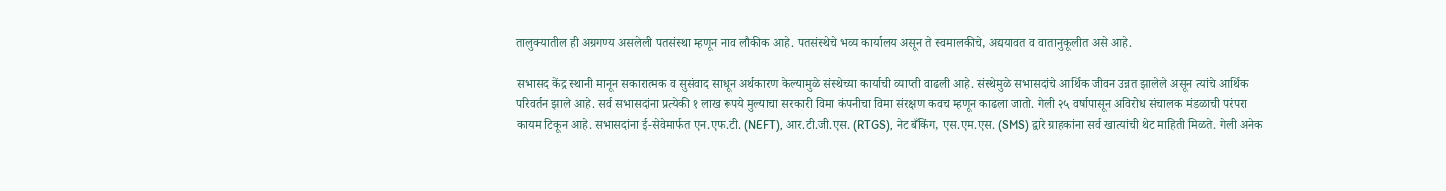तालुक्यातील ही अग्रगण्य असलेली पतसंस्था म्हणून नाव लौकीक आहे. पतसंस्थेचे भव्य कार्यालय असून ते स्वमालकीचे, अद्ययावत व वातानुकूलीत असे आहे.

सभासद केंद्र स्थानी मानून सकारात्मक व सुसंवाद साधून अर्थकारण केल्यामुळे संस्थेच्या कार्याची व्याप्ती वाढली आहे. संस्थेमुळे सभासदांचे आर्थिक जीवन उन्नत झालेले असून त्यांचे आर्थिक परिवर्तन झाले आहे. सर्व सभासदांना प्रत्येकी १ लाख रूपये मुल्याचा सरकारी विमा कंपनीचा विमा संरक्षण कवच म्हणून काढला जातो. गेली २५ वर्षापासून अविरोध संचालक मंडळाची परंपरा कायम टिकून आहे. सभासदांना ई-सेवेमार्फत एन.एफ.टी. (NEFT), आर.टी.जी.एस. (RTGS), नेट बँकिंग, एस.एम.एस. (SMS) द्वारे ग्राहकांना सर्व खात्यांची थेट माहिती मिळते. गेली अनेक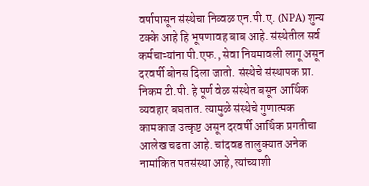वर्षापासून संस्थेचा निव्वळ एन.पी.ए. (NPA) शुन्य टक्के आहे हि भूषणावह बाब आहे. संस्थेतील सर्व कर्मचाऱ्यांना पी.एफ., सेवा नियमावली लागू असून दरवर्षी बोनस दिला जातो. संस्थेचे संस्थापक प्रा. निकम टी.पी. हे पूर्ण वेळ संस्थेत बसून आर्थिक व्यवहार बघतात. त्यामुळे संस्थेचे गुणात्मक कामकाज उत्कृष्ट असून दरवर्षी आर्थिक प्रगतीचा आलेख चढता आहे. चांदवड तालुक्यात अनेक नामांकित पतसंस्था आहे, त्यांच्याशी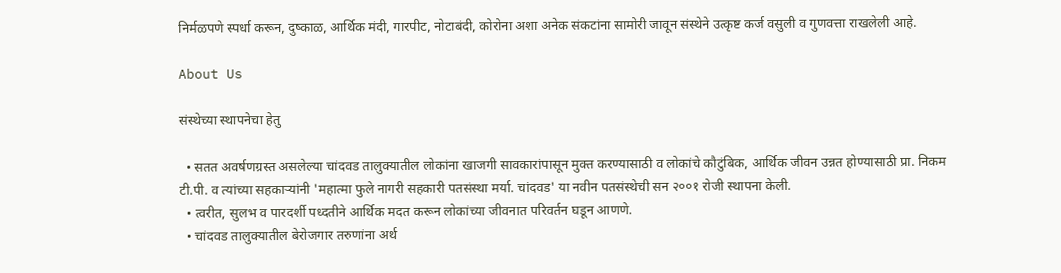निर्मळपणे स्पर्धा करून, दुष्काळ, आर्थिक मंदी, गारपीट, नोटाबंदी, कोरोना अशा अनेक संकटांना सामोरी जावून संस्थेने उत्कृष्ट कर्ज वसुली व गुणवत्ता राखलेली आहे.

About Us

संस्थेच्या स्थापनेचा हेतु

  • सतत अवर्षणग्रस्त असलेल्या चांदवड तालुक्यातील लोकांना खाजगी सावकारांपासून मुक्त करण्यासाठी व लोकांचे कौटुंबिक, आर्थिक जीवन उन्नत होण्यासाठी प्रा. निकम टी.पी. व त्यांच्या सहकाऱ्यांनी 'महात्मा फुले नागरी सहकारी पतसंस्था मर्या. चांदवड' या नवीन पतसंस्थेची सन २००१ रोजी स्थापना केली.
  • त्वरीत, सुलभ व पारदर्शी पध्दतीने आर्थिक मदत करून लोकांच्या जीवनात परिवर्तन घडून आणणे.
  • चांदवड तालुक्यातील बेरोजगार तरुणांना अर्थ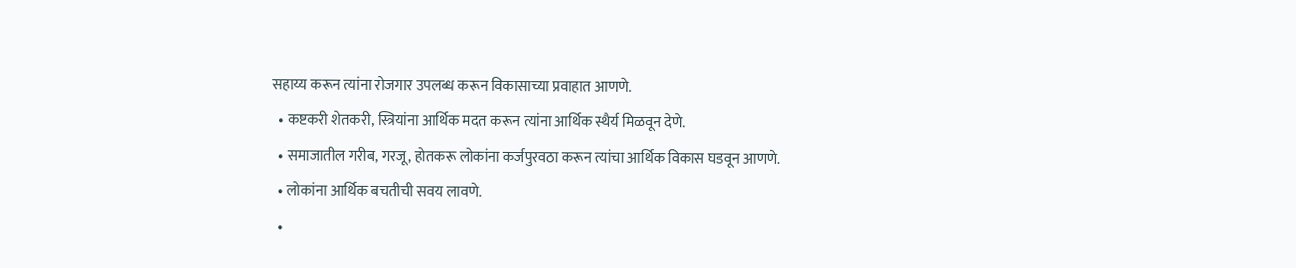सहाय्य करून त्यांना रोजगार उपलब्ध करून विकासाच्या प्रवाहात आणणे.
  • कष्टकरी शेतकरी, स्त्रियांना आर्थिक मदत करून त्यांना आर्थिक स्थैर्य मिळवून देणे.
  • समाजातील गरीब, गरजू, होतकरू लोकांना कर्जपुरवठा करून त्यांचा आर्थिक विकास घडवून आणणे.
  • लोकांना आर्थिक बचतीची सवय लावणे.
  •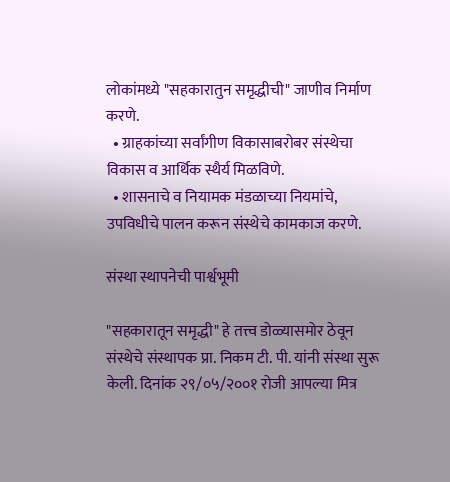लोकांमध्ये "सहकारातुन समृद्धीची" जाणीव निर्माण करणे.
  • ग्राहकांच्या सर्वांगीण विकासाबरोबर संस्थेचा विकास व आर्थिक स्थैर्य मिळविणे.
  • शासनाचे व नियामक मंडळाच्या नियमांचे, उपविधीचे पालन करून संस्थेचे कामकाज करणे.

संस्था स्थापनेची पार्श्वभूमी

"सहकारातून समृद्धी" हे तत्त्व डोळ्यासमोर ठेवून संस्थेचे संस्थापक प्रा. निकम टी. पी. यांनी संस्था सुरू केली. दिनांक २९/०५/२००१ रोजी आपल्या मित्र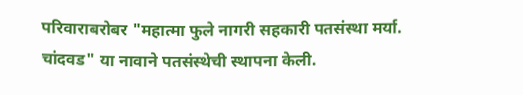परिवाराबरोबर "महात्मा फुले नागरी सहकारी पतसंस्था मर्या. चांदवड" या नावाने पतसंस्थेची स्थापना केली.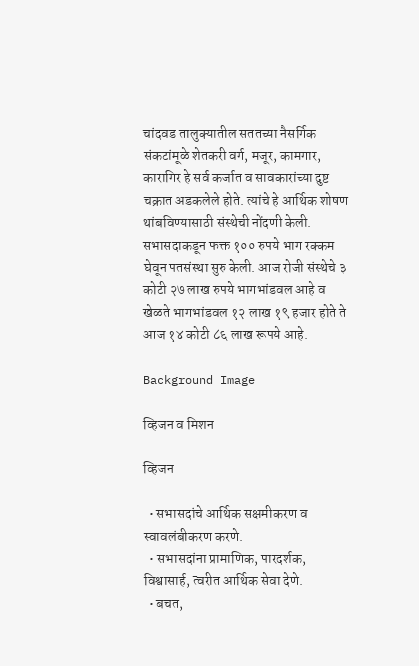चांदवड तालुक्यातील सततच्या नैसर्गिक संकटांमूळे शेतकरी वर्ग, मजूर, कामगार, कारागिर हे सर्व कर्जात व सावकारांच्या दुष्ट चक्रात अडकलेले होते. त्यांचे हे आर्थिक शोषण थांबविण्यासाठी संस्थेची नोंदणी केली. सभासदाकडून फक्त १०० रुपये भाग रक्कम घेवून पतसंस्था सुरु केली. आज रोजी संस्थेचे ३ कोटी २७ लाख रुपये भागभांडवल आहे व खेळते भागभांडवल १२ लाख १९ हजार होते ते आज १४ कोटी ८६ लाख रूपये आहे.

Background Image

व्हिजन व मिशन

व्हिजन

  • सभासदांचे आर्थिक सक्षमीकरण व स्वावलंबीकरण करणे.
  • सभासदांना प्रामाणिक, पारदर्शक, विश्वासार्ह, त्वरीत आर्थिक सेवा देणे.
  • बचत,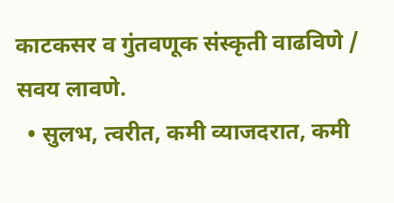काटकसर व गुंतवणूक संस्कृती वाढविणे / सवय लावणे.
  • सुलभ, त्वरीत, कमी व्याजदरात, कमी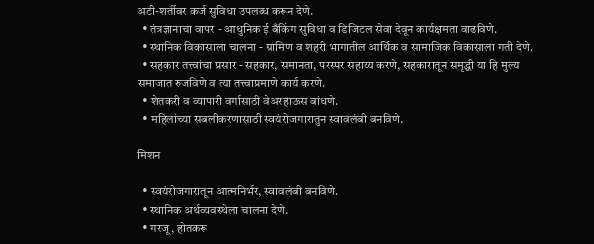अटी-शर्तीवर कर्ज सुविधा उपलब्ध करून देणे.
  • तंत्रज्ञानाचा वापर - आधुनिक ई बँकिंग सुविधा व डिजिटल सेवा देवून कार्यक्षमता वाढविणे.
  • स्थानिक विकासाला चालना - ग्रामिण व शहरी भागातील आर्थिक व सामाजिक विकासाला गती देणे.
  • सहकार तत्त्वांचा प्रसार - सहकार, समानता, परस्पर सहाय्य करणे, सहकारातून समृद्धी या हि मुल्य समाजात रुजविणे व त्या तत्त्वाप्रमाणे कार्य करणे.
  • शेतकरी व व्यापारी वर्गासाठी वेअरहाऊस बांधणे.
  • महिलांच्या सबलीकरणासाठी स्वयंरोजगारातुन स्वावलंबी बनविणे.

मिशन

  • स्वयंरोजगारातून आत्मनिर्भर, स्वावलंबी बनविणे.
  • स्थानिक अर्थव्यवस्थेला चालना देणे.
  • गरजू, होतकरू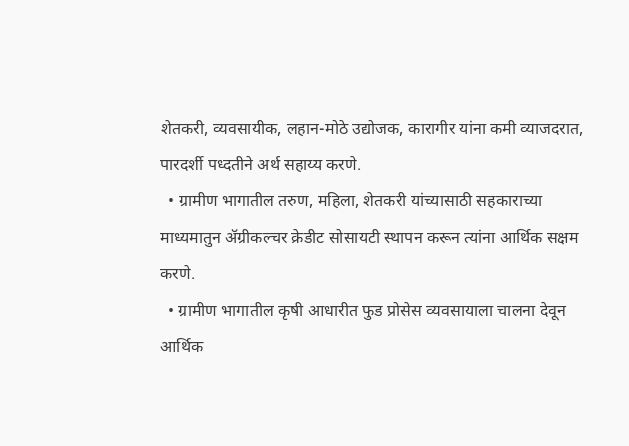शेतकरी, व्यवसायीक, लहान-मोठे उद्योजक, कारागीर यांना कमी व्याजदरात, पारदर्शी पध्दतीने अर्थ सहाय्य करणे.
  • ग्रामीण भागातील तरुण, महिला, शेतकरी यांच्यासाठी सहकाराच्या माध्यमातुन ॲग्रीकल्चर क्रेडीट सोसायटी स्थापन करून त्यांना आर्थिक सक्षम करणे.
  • ग्रामीण भागातील कृषी आधारीत फुड प्रोसेस व्यवसायाला चालना देवून आर्थिक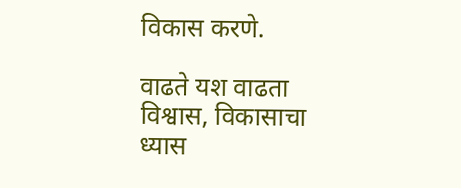विकास करणे.

वाढते यश वाढता विश्वास, विकासाचा ध्यास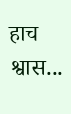हाच श्वास...